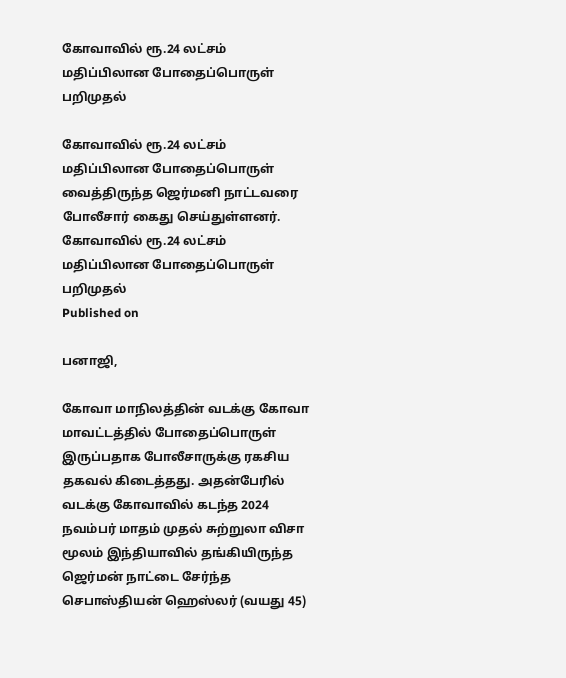கோவாவில் ரூ.24 லட்சம் மதிப்பிலான போதைப்பொருள் பறிமுதல்

கோவாவில் ரூ.24 லட்சம் மதிப்பிலான போதைப்பொருள் வைத்திருந்த ஜெர்மனி நாட்டவரை போலீசார் கைது செய்துள்ளனர்.
கோவாவில் ரூ.24 லட்சம் மதிப்பிலான போதைப்பொருள் பறிமுதல்
Published on

பனாஜி,

கோவா மாநிலத்தின் வடக்கு கோவா மாவட்டத்தில் போதைப்பொருள் இருப்பதாக போலீசாருக்கு ரகசிய தகவல் கிடைத்தது. அதன்பேரில் வடக்கு கோவாவில் கடந்த 2024 நவம்பர் மாதம் முதல் சுற்றுலா விசா மூலம் இந்தியாவில் தங்கியிருந்த ஜெர்மன் நாட்டை சேர்ந்த செபாஸ்தியன் ஹெஸ்லர் (வயது 45)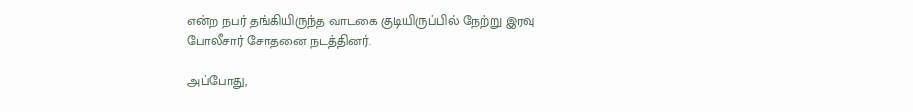என்ற நபர் தங்கியிருந்த வாடகை குடியிருப்பில் நேற்று இரவு போலீசார் சோதனை நடத்தினர்.

அப்போது,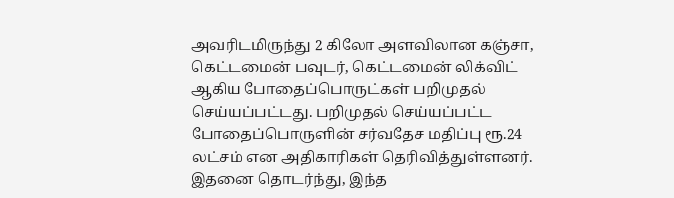அவரிடமிருந்து 2 கிலோ அளவிலான கஞ்சா, கெட்டமைன் பவுடர், கெட்டமைன் லிக்விட் ஆகிய போதைப்பொருட்கள் பறிமுதல் செய்யப்பட்டது. பறிமுதல் செய்யப்பட்ட போதைப்பொருளின் சர்வதேச மதிப்பு ரூ.24 லட்சம் என அதிகாரிகள் தெரிவித்துள்ளனர். இதனை தொடர்ந்து, இந்த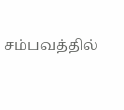சம்பவத்தில்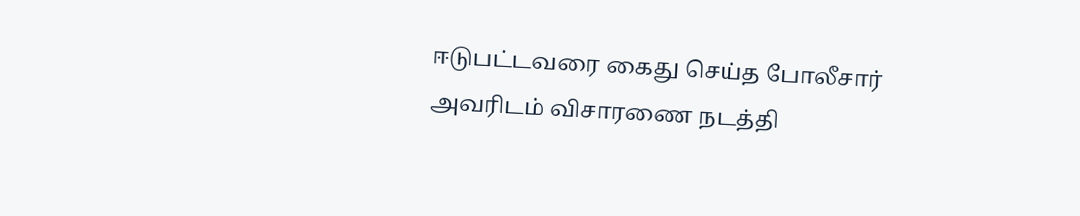ஈடுபட்டவரை கைது செய்த போலீசார் அவரிடம் விசாரணை நடத்தி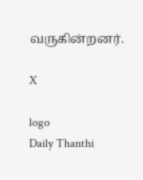வருகின்றனர்.

X

logo
Daily Thanthi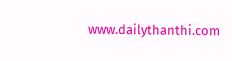www.dailythanthi.com